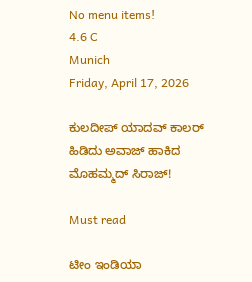No menu items!
4.6 C
Munich
Friday, April 17, 2026

ಕುಲದೀಪ್ ಯಾದವ್ ಕಾಲರ್ ಹಿಡಿದು ಅವಾಜ್ ಹಾಕಿದ ಮೊಹಮ್ಮದ್ ಸಿರಾಜ್!

Must read

ಟೀಂ ಇಂಡಿಯಾ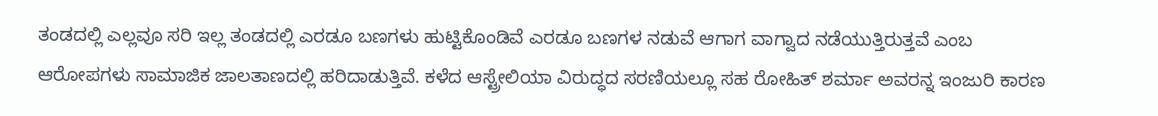ತಂಡದಲ್ಲಿ ಎಲ್ಲವೂ ಸರಿ ಇಲ್ಲ ತಂಡದಲ್ಲಿ ಎರಡೂ ಬಣಗಳು ಹುಟ್ಟಿಕೊಂಡಿವೆ ಎರಡೂ ಬಣಗಳ ನಡುವೆ ಆಗಾಗ ವಾಗ್ವಾದ ನಡೆಯುತ್ತಿರುತ್ತವೆ ಎಂಬ ಆರೋಪಗಳು ಸಾಮಾಜಿಕ ಜಾಲತಾಣದಲ್ಲಿ ಹರಿದಾಡುತ್ತಿವೆ. ಕಳೆದ ಆಸ್ಟ್ರೇಲಿಯಾ ವಿರುದ್ಧದ ಸರಣಿಯಲ್ಲೂ ಸಹ ರೋಹಿತ್ ಶರ್ಮಾ ಅವರನ್ನ ಇಂಜುರಿ ಕಾರಣ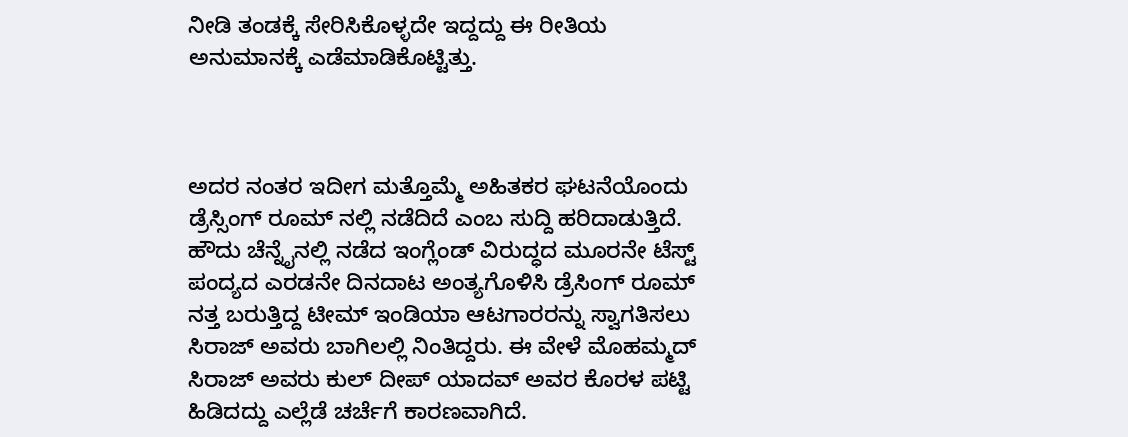ನೀಡಿ ತಂಡಕ್ಕೆ ಸೇರಿಸಿಕೊಳ್ಳದೇ ಇದ್ದದ್ದು ಈ ರೀತಿಯ ಅನುಮಾನಕ್ಕೆ ಎಡೆಮಾಡಿಕೊಟ್ಟಿತ್ತು.



ಅದರ ನಂತರ ಇದೀಗ ಮತ್ತೊಮ್ಮೆ ಅಹಿತಕರ ಘಟನೆಯೊಂದು ಡ್ರೆಸ್ಸಿಂಗ್ ರೂಮ್ ನಲ್ಲಿ ನಡೆದಿದೆ ಎಂಬ ಸುದ್ದಿ ಹರಿದಾಡುತ್ತಿದೆ. ಹೌದು ಚೆನ್ನೈನಲ್ಲಿ ನಡೆದ ಇಂಗ್ಲೆಂಡ್ ವಿರುದ್ಧದ ಮೂರನೇ ಟೆಸ್ಟ್ ಪಂದ್ಯದ ಎರಡನೇ ದಿನದಾಟ ಅಂತ್ಯಗೊಳಿಸಿ ಡ್ರೆಸಿಂಗ್ ರೂಮ್ ನತ್ತ ಬರುತ್ತಿದ್ದ ಟೀಮ್ ಇಂಡಿಯಾ ಆಟಗಾರರನ್ನು ಸ್ವಾಗತಿಸಲು ಸಿರಾಜ್ ಅವರು ಬಾಗಿಲಲ್ಲಿ ನಿಂತಿದ್ದರು. ಈ ವೇಳೆ ಮೊಹಮ್ಮದ್ ಸಿರಾಜ್ ಅವರು ಕುಲ್ ದೀಪ್ ಯಾದವ್ ಅವರ ಕೊರಳ ಪಟ್ಟಿ ಹಿಡಿದದ್ದು ಎಲ್ಲೆಡೆ ಚರ್ಚೆಗೆ ಕಾರಣವಾಗಿದೆ.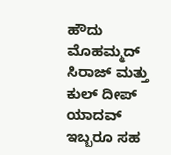ಹೌದು ಮೊಹಮ್ಮದ್ ಸಿರಾಜ್ ಮತ್ತು ಕುಲ್ ದೀಪ್ ಯಾದವ್ ಇಬ್ಬರೂ ಸಹ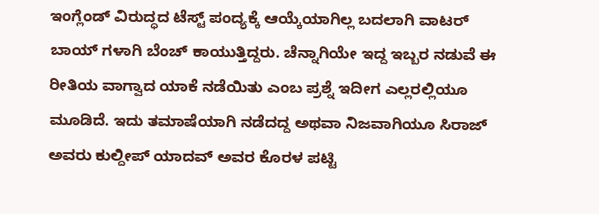ಇಂಗ್ಲೆಂಡ್ ವಿರುದ್ಧದ ಟೆಸ್ಟ್ ಪಂದ್ಯಕ್ಕೆ ಆಯ್ಕೆಯಾಗಿಲ್ಲ ಬದಲಾಗಿ ವಾಟರ್ ಬಾಯ್ ಗಳಾಗಿ ಬೆಂಚ್ ಕಾಯುತ್ತಿದ್ದರು. ಚೆನ್ನಾಗಿಯೇ ಇದ್ದ ಇಬ್ಬರ ನಡುವೆ ಈ ರೀತಿಯ ವಾಗ್ವಾದ ಯಾಕೆ ನಡೆಯಿತು ಎಂಬ ಪ್ರಶ್ನೆ ಇದೀಗ ಎಲ್ಲರಲ್ಲಿಯೂ ಮೂಡಿದೆ. ಇದು ತಮಾಷೆಯಾಗಿ ನಡೆದದ್ದ ಅಥವಾ ನಿಜವಾಗಿಯೂ ಸಿರಾಜ್ ಅವರು ಕುಲ್ದೀಪ್ ಯಾದವ್ ಅವರ ಕೊರಳ ಪಟ್ಟಿ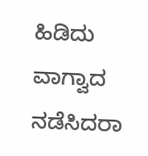ಹಿಡಿದು ವಾಗ್ವಾದ ನಡೆಸಿದರಾ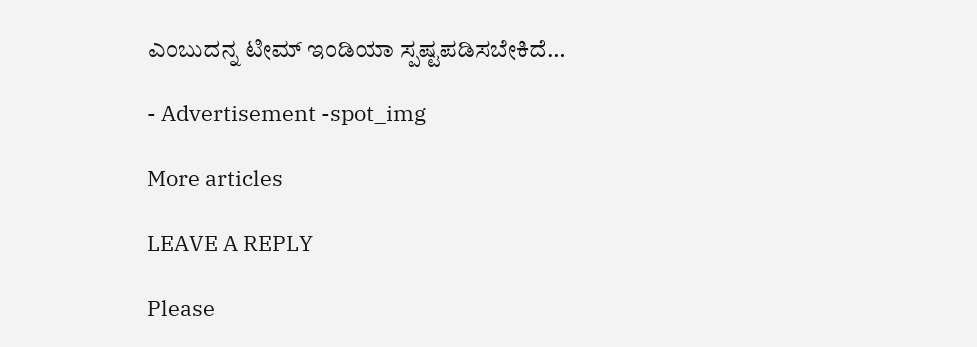ಎಂಬುದನ್ನ ಟೀಮ್ ಇಂಡಿಯಾ ಸ್ಪಷ್ಟಪಡಿಸಬೇಕಿದೆ…

- Advertisement -spot_img

More articles

LEAVE A REPLY

Please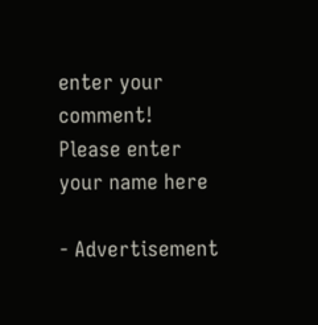enter your comment!
Please enter your name here

- Advertisement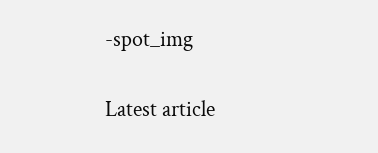-spot_img

Latest article